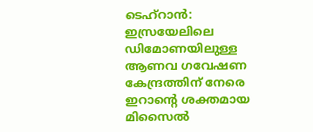ടെഹ്റാൻ: ഇസ്രയേലിലെ ഡിമോണയിലുള്ള ആണവ ഗവേഷണ കേന്ദ്രത്തിന് നേരെ ഇറാൻ്റെ ശക്തമായ മിസൈൽ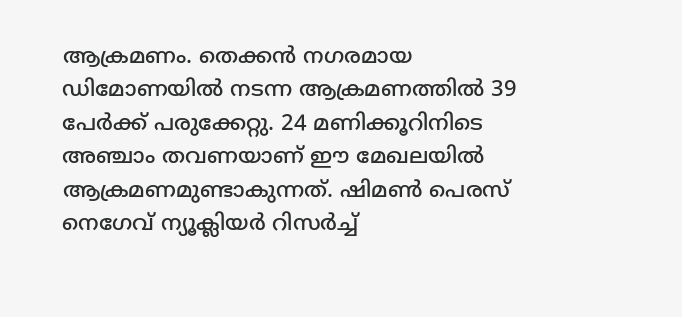ആക്രമണം. തെക്കൻ നഗരമായ ഡിമോണയിൽ നടന്ന ആക്രമണത്തിൽ 39 പേർക്ക് പരുക്കേറ്റു. 24 മണിക്കൂറിനിടെ അഞ്ചാം തവണയാണ് ഈ മേഖലയിൽ ആക്രമണമുണ്ടാകുന്നത്. ഷിമൺ പെരസ് നെഗേവ് ന്യൂക്ലിയർ റിസർച്ച്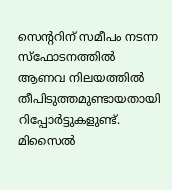സെന്ററിന് സമീപം നടന്ന സ്ഫോടനത്തിൽ ആണവ നിലയത്തിൽ തീപിടുത്തമുണ്ടായതായി റിപ്പോർട്ടുകളുണ്ട്.
മിസൈൽ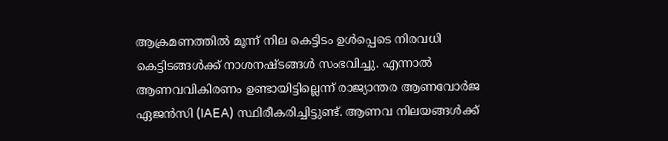ആക്രമണത്തിൽ മൂന്ന് നില കെട്ടിടം ഉൾപ്പെടെ നിരവധി കെട്ടിടങ്ങൾക്ക് നാശനഷ്ടങ്ങൾ സംഭവിച്ചു. എന്നാൽ ആണവവികിരണം ഉണ്ടായിട്ടില്ലെന്ന് രാജ്യാന്തര ആണവോർജ ഏജൻസി (IAEA) സ്ഥിരീകരിച്ചിട്ടുണ്ട്. ആണവ നിലയങ്ങൾക്ക്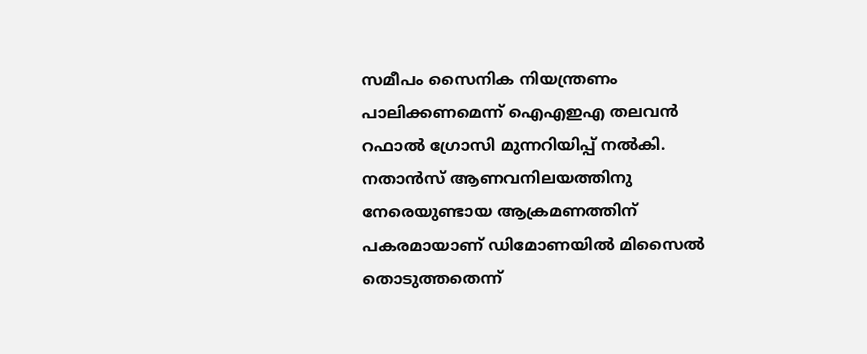സമീപം സൈനിക നിയന്ത്രണം പാലിക്കണമെന്ന് ഐഎഇഎ തലവൻ റഫാൽ ഗ്രോസി മുന്നറിയിപ്പ് നൽകി.
നതാൻസ് ആണവനിലയത്തിനു നേരെയുണ്ടായ ആക്രമണത്തിന് പകരമായാണ് ഡിമോണയിൽ മിസൈൽ തൊടുത്തതെന്ന്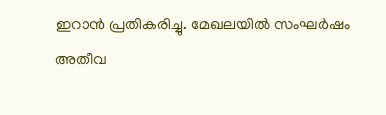ഇറാൻ പ്രതികരിച്ചു. മേഖലയിൽ സംഘർഷം അതീവ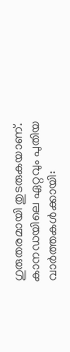ഗുരുതരമായി തുടരുകയാണ്.
കാനഡയിലെ ഏറ്റവും പുതിയ വാർത്തകൾക്കായി: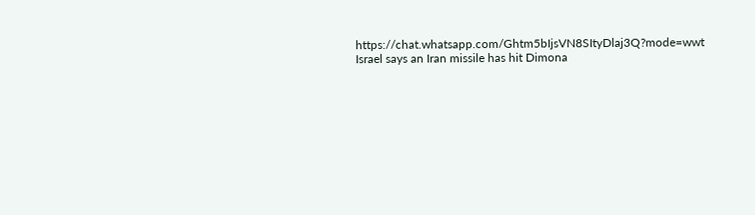https://chat.whatsapp.com/Ghtm5bIjsVN8SItyDlaj3Q?mode=wwt
Israel says an Iran missile has hit Dimona